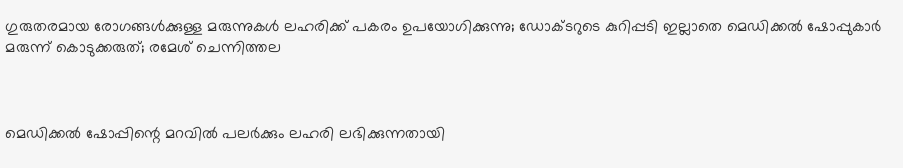ഗുരുതരമായ രോഗങ്ങള്‍ക്കുള്ള മരുന്നുകള്‍ ലഹരിക്ക് പകരം ഉപയോഗിക്കുന്നു; ഡോക്ടറുടെ കുറിപ്പടി ഇല്ലാതെ മെഡിക്കല്‍ ഷോപ്പുകാര്‍ മരുന്ന് കൊടുക്കരുത്; രമേശ് ചെന്നിത്തല



മെഡിക്കല്‍ ഷോപ്പിന്റെ മറവില്‍ പലര്‍ക്കും ലഹരി ലഭിക്കുന്നതായി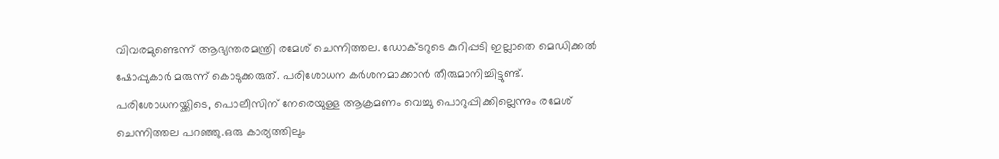വിവരമുണ്ടെന്ന് ആഭ്യന്തരമന്ത്രി രമേശ് ചെന്നിത്തല. ഡോക്ടറുടെ കുറിപ്പടി ഇല്ലാതെ മെഡിക്കല്‍ ഷോപ്പുകാര്‍ മരുന്ന് കൊടുക്കരുത്. പരിശോധന കര്‍ശനമാക്കാന്‍ തീരുമാനിച്ചിട്ടുണ്ട്. പരിശോധനയ്ക്കിടെ, പൊലീസിന് നേരെയുള്ള ആക്രമണം വെച്ചു പൊറുപ്പിക്കില്ലെന്നും രമേശ് ചെന്നിത്തല പറഞ്ഞു.ഒരു കാര്യത്തിലും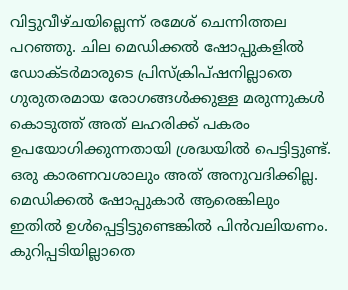വിട്ടുവീഴ്ചയില്ലെന്ന് രമേശ് ചെന്നിത്തല പറഞ്ഞു. ചില മെഡിക്കല്‍ ഷോപ്പുകളില്‍ ഡോക്ടര്‍മാരുടെ പ്രിസ്‌ക്രിപ്ഷനില്ലാതെ ഗുരുതരമായ രോഗങ്ങള്‍ക്കുള്ള മരുന്നുകള്‍ കൊടുത്ത് അത് ലഹരിക്ക് പകരം ഉപയോഗിക്കുന്നതായി ശ്രദ്ധയില്‍ പെട്ടിട്ടുണ്ട്. ഒരു കാരണവശാലും അത് അനുവദിക്കില്ല. മെഡിക്കല്‍ ഷോപ്പുകാര്‍ ആരെങ്കിലും ഇതില്‍ ഉള്‍പ്പെട്ടിട്ടുണ്ടെങ്കില്‍ പിന്‍വലിയണം. കുറിപ്പടിയില്ലാതെ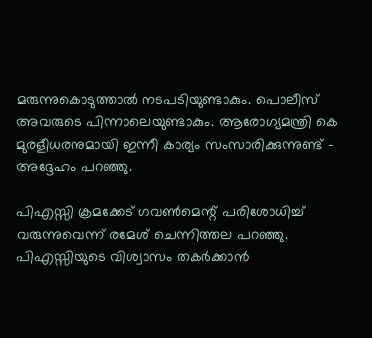മരുന്നുകൊടുത്താല്‍ നടപടിയുണ്ടാകും. പൊലീസ് അവരുടെ പിന്നാലെയുണ്ടാകും. ആരോഗ്യമന്ത്രി കെ മുരളീധരനുമായി ഇന്നീ കാര്യം സംസാരിക്കുന്നുണ്ട് – അദ്ദേഹം പറഞ്ഞു.

പിഎസ്സി ക്രമക്കേട് ഗവണ്‍മെന്റ് പരിശോധിച്ച് വരുന്നുവെന്ന് രമേശ് ചെന്നിത്തല പറഞ്ഞു. പിഎസ്സിയുടെ വിശ്വാസം തകര്‍ക്കാന്‍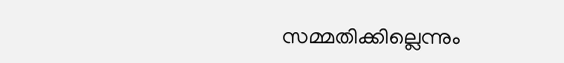സമ്മതിക്കില്ലെന്നും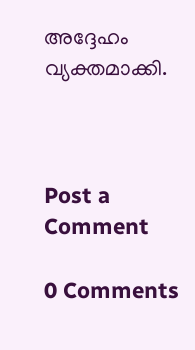അദ്ദേഹം വ്യക്തമാക്കി.



Post a Comment

0 Comments